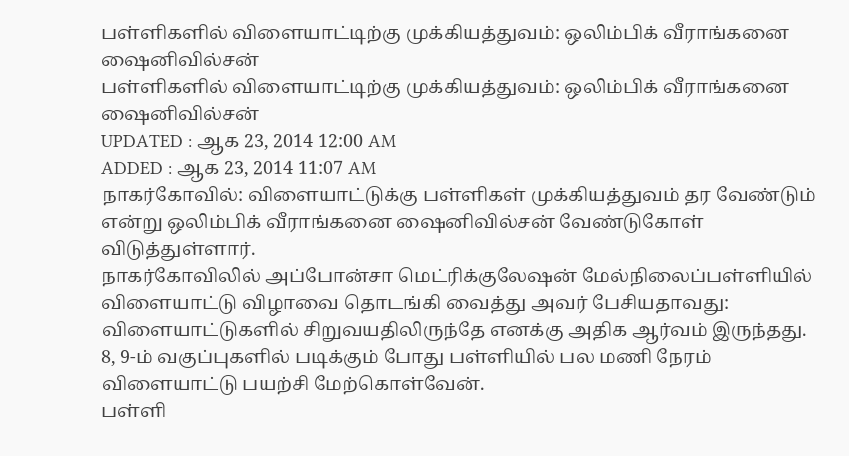பள்ளிகளில் விளையாட்டிற்கு முக்கியத்துவம்: ஒலிம்பிக் வீராங்கனை ஷைனிவில்சன்
பள்ளிகளில் விளையாட்டிற்கு முக்கியத்துவம்: ஒலிம்பிக் வீராங்கனை ஷைனிவில்சன்
UPDATED : ஆக 23, 2014 12:00 AM
ADDED : ஆக 23, 2014 11:07 AM
நாகர்கோவில்: விளையாட்டுக்கு பள்ளிகள் முக்கியத்துவம் தர வேண்டும் என்று ஒலிம்பிக் வீராங்கனை ஷைனிவில்சன் வேண்டுகோள் விடுத்துள்ளார்.
நாகர்கோவிலில் அப்போன்சா மெட்ரிக்குலேஷன் மேல்நிலைப்பள்ளியில் விளையாட்டு விழாவை தொடங்கி வைத்து அவர் பேசியதாவது: விளையாட்டுகளில் சிறுவயதிலிருந்தே எனக்கு அதிக ஆர்வம் இருந்தது. 8, 9-ம் வகுப்புகளில் படிக்கும் போது பள்ளியில் பல மணி நேரம் விளையாட்டு பயற்சி மேற்கொள்வேன்.
பள்ளி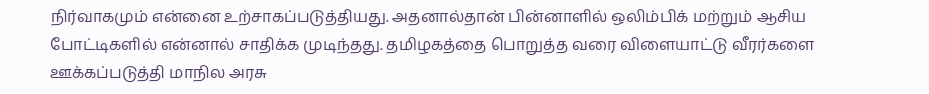நிர்வாகமும் என்னை உற்சாகப்படுத்தியது. அதனால்தான் பின்னாளில் ஒலிம்பிக் மற்றும் ஆசிய போட்டிகளில் என்னால் சாதிக்க முடிந்தது. தமிழகத்தை பொறுத்த வரை விளையாட்டு வீரர்களை ஊக்கப்படுத்தி மாநில அரசு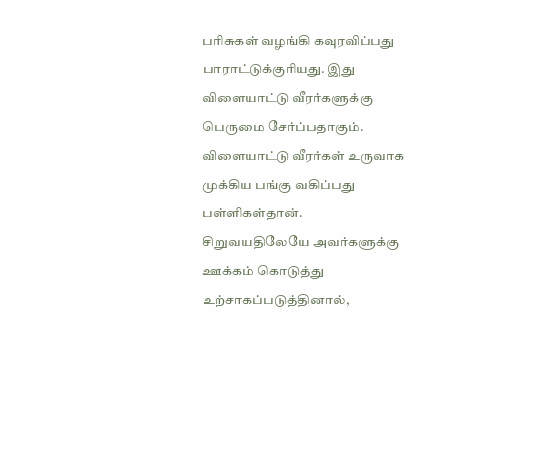பரிசுகள் வழங்கி கவுரவிப்பது பாராட்டுக்குரியது. இது விளையாட்டு வீரர்களுக்கு பெருமை சேர்ப்பதாகும். விளையாட்டு வீரர்கள் உருவாக முக்கிய பங்கு வகிப்பது பள்ளிகள்தான்.
சிறுவயதிலேயே அவர்களுக்கு ஊக்கம் கொடுத்து உற்சாகப்படுத்தினால்,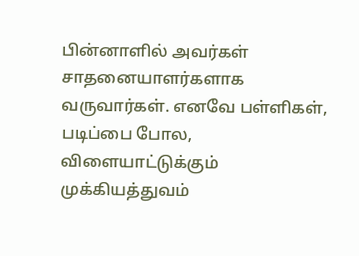பின்னாளில் அவர்கள் சாதனையாளர்களாக வருவார்கள். எனவே பள்ளிகள், படிப்பை போல, விளையாட்டுக்கும் முக்கியத்துவம்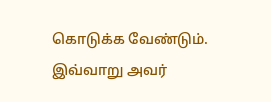கொடுக்க வேண்டும். இவ்வாறு அவர்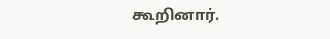கூறினார்.